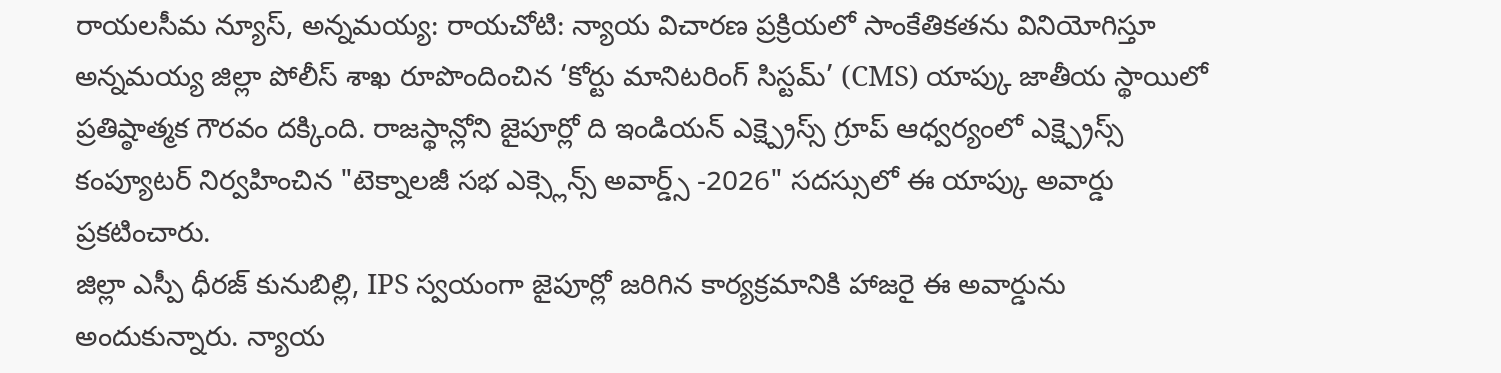రాయలసీమ న్యూస్, అన్నమయ్య: రాయచోటి: న్యాయ విచారణ ప్రక్రియలో సాంకేతికతను వినియోగిస్తూ అన్నమయ్య జిల్లా పోలీస్ శాఖ రూపొందించిన ‘కోర్టు మానిటరింగ్ సిస్టమ్’ (CMS) యాప్కు జాతీయ స్థాయిలో ప్రతిష్ఠాత్మక గౌరవం దక్కింది. రాజస్థాన్లోని జైపూర్లో ది ఇండియన్ ఎక్ష్ప్రెస్స్ గ్రూప్ ఆధ్వర్యంలో ఎక్ష్ప్రెస్స్ కంప్యూటర్ నిర్వహించిన "టెక్నాలజీ సభ ఎక్స్లెన్స్ అవార్డ్స్ -2026" సదస్సులో ఈ యాప్కు అవార్డు ప్రకటించారు.
జిల్లా ఎస్పీ ధీరజ్ కునుబిల్లి, IPS స్వయంగా జైపూర్లో జరిగిన కార్యక్రమానికి హాజరై ఈ అవార్డును అందుకున్నారు. న్యాయ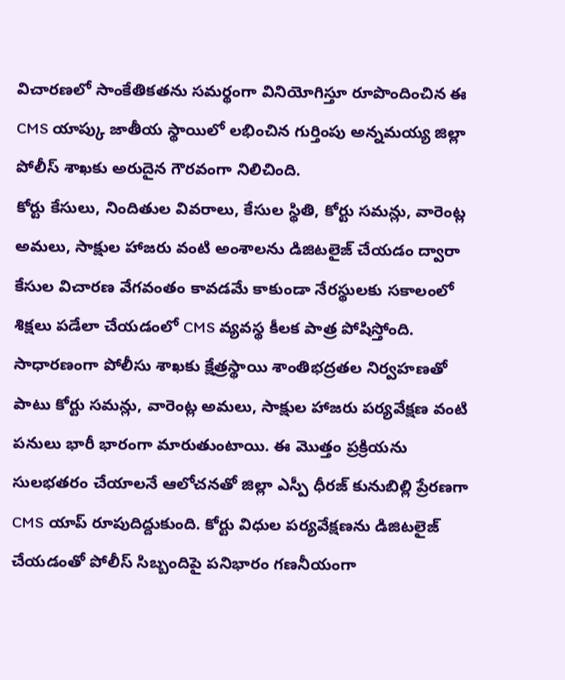విచారణలో సాంకేతికతను సమర్థంగా వినియోగిస్తూ రూపొందించిన ఈ CMS యాప్కు జాతీయ స్థాయిలో లభించిన గుర్తింపు అన్నమయ్య జిల్లా పోలీస్ శాఖకు అరుదైన గౌరవంగా నిలిచింది.
కోర్టు కేసులు, నిందితుల వివరాలు, కేసుల స్థితి, కోర్టు సమన్లు, వారెంట్ల అమలు, సాక్షుల హాజరు వంటి అంశాలను డిజిటలైజ్ చేయడం ద్వారా కేసుల విచారణ వేగవంతం కావడమే కాకుండా నేరస్థులకు సకాలంలో శిక్షలు పడేలా చేయడంలో CMS వ్యవస్థ కీలక పాత్ర పోషిస్తోంది.
సాధారణంగా పోలీసు శాఖకు క్షేత్రస్థాయి శాంతిభద్రతల నిర్వహణతో పాటు కోర్టు సమన్లు, వారెంట్ల అమలు, సాక్షుల హాజరు పర్యవేక్షణ వంటి పనులు భారీ భారంగా మారుతుంటాయి. ఈ మొత్తం ప్రక్రియను సులభతరం చేయాలనే ఆలోచనతో జిల్లా ఎస్పీ ధీరజ్ కునుబిల్లి ప్రేరణగా CMS యాప్ రూపుదిద్దుకుంది. కోర్టు విధుల పర్యవేక్షణను డిజిటలైజ్ చేయడంతో పోలీస్ సిబ్బందిపై పనిభారం గణనీయంగా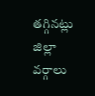తగ్గినట్లు జిల్లా వర్గాలు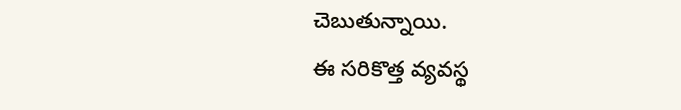చెబుతున్నాయి.
ఈ సరికొత్త వ్యవస్థ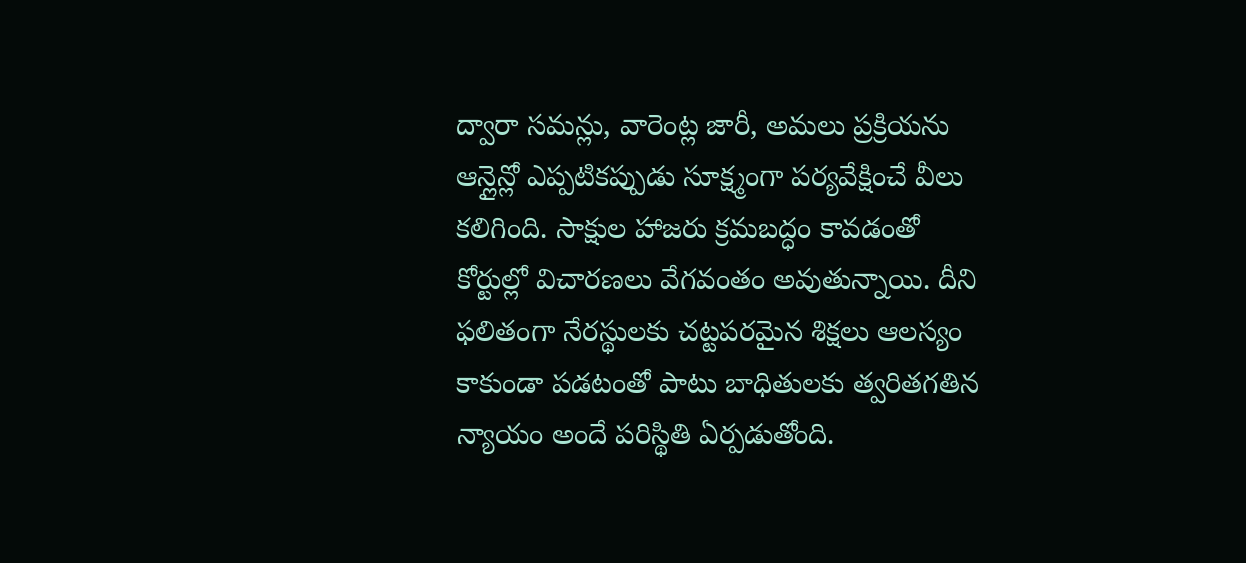ద్వారా సమన్లు, వారెంట్ల జారీ, అమలు ప్రక్రియను ఆన్లైన్లో ఎప్పటికప్పుడు సూక్ష్మంగా పర్యవేక్షించే వీలు కలిగింది. సాక్షుల హాజరు క్రమబద్ధం కావడంతో కోర్టుల్లో విచారణలు వేగవంతం అవుతున్నాయి. దీని ఫలితంగా నేరస్థులకు చట్టపరమైన శిక్షలు ఆలస్యం కాకుండా పడటంతో పాటు బాధితులకు త్వరితగతిన న్యాయం అందే పరిస్థితి ఏర్పడుతోంది.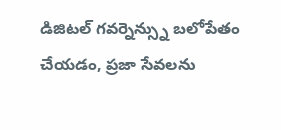డిజిటల్ గవర్నెన్స్ను బలోపేతం చేయడం, ప్రజా సేవలను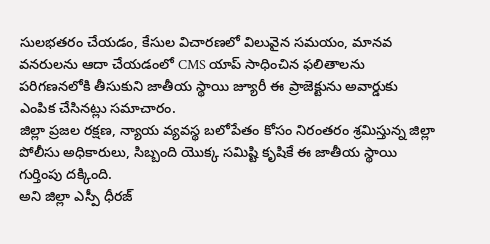సులభతరం చేయడం, కేసుల విచారణలో విలువైన సమయం, మానవ వనరులను ఆదా చేయడంలో CMS యాప్ సాధించిన ఫలితాలను పరిగణనలోకి తీసుకుని జాతీయ స్థాయి జ్యూరీ ఈ ప్రాజెక్టును అవార్డుకు ఎంపిక చేసినట్లు సమాచారం.
జిల్లా ప్రజల రక్షణ, న్యాయ వ్యవస్థ బలోపేతం కోసం నిరంతరం శ్రమిస్తున్న జిల్లా పోలీసు అధికారులు, సిబ్బంది యొక్క సమిష్టి కృషికే ఈ జాతీయ స్థాయి గుర్తింపు దక్కింది.
అని జిల్లా ఎస్పీ ధీరజ్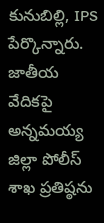కునుబిల్లి, IPS పేర్కొన్నారు.
జాతీయ వేదికపై అన్నమయ్య జిల్లా పోలీస్ శాఖ ప్రతిష్ఠను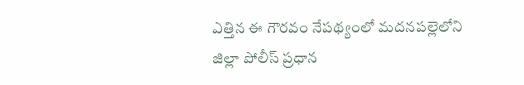ఎత్తిన ఈ గౌరవం నేపథ్యంలో మదనపల్లెలోని జిల్లా పోలీస్ ప్రధాన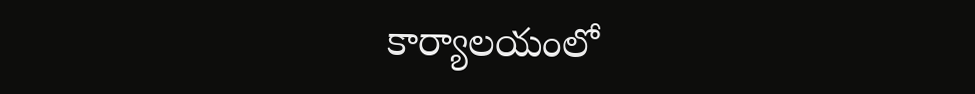కార్యాలయంలో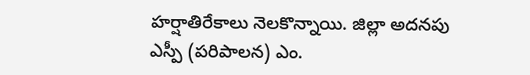హర్షాతిరేకాలు నెలకొన్నాయి. జిల్లా అదనపు ఎస్పీ (పరిపాలన) ఎం.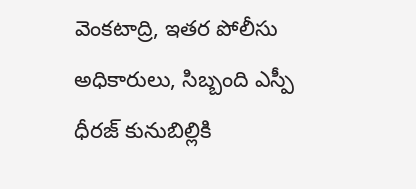వెంకటాద్రి, ఇతర పోలీసు అధికారులు, సిబ్బంది ఎస్పీ ధీరజ్ కునుబిల్లికి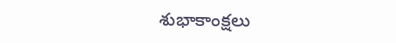శుభాకాంక్షలు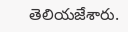తెలియజేశారు.